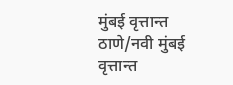मुंबई वृत्तान्त
ठाणे/नवी मुंबई वृत्तान्त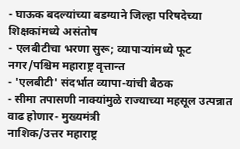- घाऊक बदल्यांच्या बडग्याने जिल्हा परिषदेच्या शिक्षकांमध्ये असंतोष
- एलबीटीचा भरणा सुरू; व्यापाऱ्यांमध्ये फूट
नगर/पश्चिम महाराष्ट्र वृत्तान्त
- 'एलबीटी' संदर्भात व्यापा-यांची बैठक
- सीमा तपासणी नाक्यांमुळे राज्याच्या महसूल उत्पन्नात वाढ होणार- मुख्यमंत्री
नाशिक/उत्तर महाराष्ट्र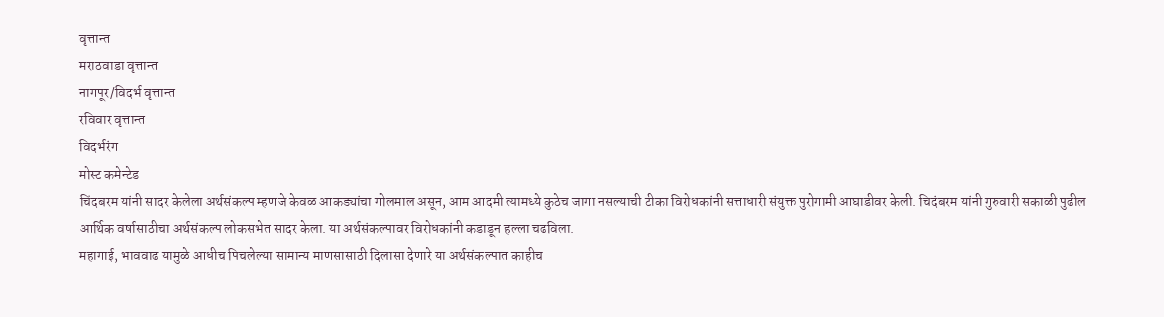वृत्तान्त
मराठवाडा वृत्तान्त
नागपूर/विदर्भ वृत्तान्त
रविवार वृत्तान्त
विदर्भरंग
मोस्ट कमेन्टेड
चिंदबरम यांनी सादर केलेला अर्थसंकल्प म्हणजे केवळ आकड्यांचा गोलमाल असून, आम आदमी त्यामध्ये कुठेच जागा नसल्याची टीका विरोधकांनी सत्ताधारी संयुक्त पुरोगामी आघाडीवर केली. चिदंबरम यांनी गुरुवारी सकाळी पुढील आर्थिक वर्षासाठीचा अर्थसंकल्प लोकसभेत सादर केला. या अर्थसंकल्पावर विरोधकांनी कडाडून हल्ला चढविला.
महागाई, भाववाढ यामुळे आधीच पिचलेल्या सामान्य माणसासाठी दिलासा देणारे या अर्थसंकल्पात काहीच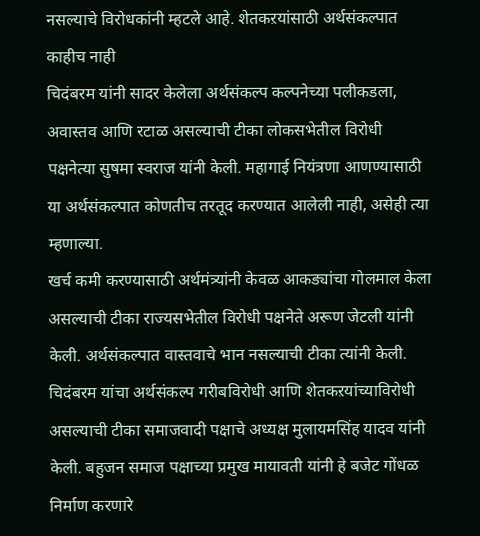नसल्याचे विरोधकांनी म्हटले आहे. शेतकऱयांसाठी अर्थसंकल्पात काहीच नाही
चिदंबरम यांनी सादर केलेला अर्थसंकल्प कल्पनेच्या पलीकडला, अवास्तव आणि रटाळ असल्याची टीका लोकसभेतील विरोधी पक्षनेत्या सुषमा स्वराज यांनी केली. महागाई नियंत्रणा आणण्यासाठी या अर्थसंकल्पात कोणतीच तरतूद करण्यात आलेली नाही, असेही त्या म्हणाल्या.
खर्च कमी करण्यासाठी अर्थमंत्र्यांनी केवळ आकड्यांचा गोलमाल केला असल्याची टीका राज्यसभेतील विरोधी पक्षनेते अरूण जेटली यांनी केली. अर्थसंकल्पात वास्तवाचे भान नसल्याची टीका त्यांनी केली.
चिदंबरम यांचा अर्थसंकल्प गरीबविरोधी आणि शेतकऱयांच्याविरोधी असल्याची टीका समाजवादी पक्षाचे अध्यक्ष मुलायमसिंह यादव यांनी केली. बहुजन समाज पक्षाच्या प्रमुख मायावती यांनी हे बजेट गोंधळ निर्माण करणारे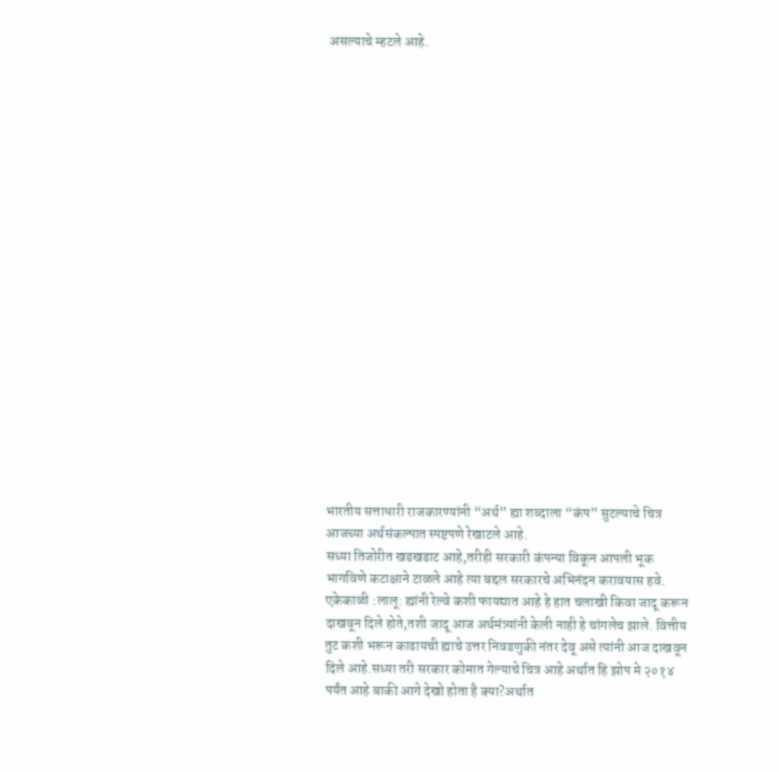असल्याचे म्हटले आहे.




















भारतीय सत्ताधारी राजकारण्यांनी “अर्थ” ह्या शब्दाला “कंप” सुटल्याचे चित्र आजच्या अर्थसंकल्पात स्पष्टपणे रेखाटले आहे.
सध्या तिजोरीत खडखडाट आहे,तरीही सरकारी कंपन्या विकून आपली भूक भागविणे कटाक्षाने टाळले आहे त्या बद्दल सरकारचे अभिनंदन करावयास हवे. एकेकाळी :लालू: ह्यांनी रेल्वे कशी फायद्यात आहे हे हात चलाखी किवा जादू करून दाखवून दिले होते,तशी जादू आज अर्थमंत्र्यांनी केली नाही हे चांगलेच झाले. वित्तीय तुट कशी भरून काढायची ह्याचे उत्तर निवडणुकी नंतर देवू असे त्यांनी आज दाखवून दिले आहे.सध्या तरी सरकार कोमात गेल्याचे चित्र आहे अर्थात हि झोप मे २०१४ पर्यंत आहे बाकी आगे देखो होता है क्या?अर्थात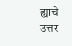ह्याचे उत्तर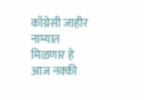काँग्रेसी जाहीर नाम्यात मिळणार हे आज नक्की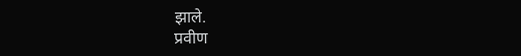झाले.
प्रवीण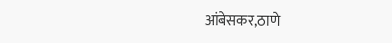आंबेसकर,ठाणे